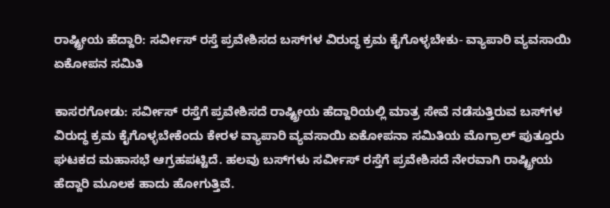ರಾಷ್ಟ್ರೀಯ ಹೆದ್ದಾರಿ: ಸರ್ವೀಸ್ ರಸ್ತೆ ಪ್ರವೇಶಿಸದ ಬಸ್‌ಗಳ ವಿರುದ್ಧ ಕ್ರಮ ಕೈಗೊಳ್ಳಬೇಕು- ವ್ಯಾಪಾರಿ ವ್ಯವಸಾಯಿ ಏಕೋಪನ ಸಮಿತಿ

ಕಾಸರಗೋಡು: ಸರ್ವೀಸ್ ರಸ್ತೆಗೆ ಪ್ರವೇಶಿಸದೆ ರಾಷ್ಟ್ರೀಯ ಹೆದ್ದಾರಿಯಲ್ಲಿ ಮಾತ್ರ ಸೇವೆ ನಡೆಸುತ್ತಿರುವ ಬಸ್‌ಗಳ ವಿರುದ್ಧ ಕ್ರಮ ಕೈಗೊಳ್ಳಬೇಕೆಂದು ಕೇರಳ ವ್ಯಾಪಾರಿ ವ್ಯವಸಾಯಿ ಏಕೋಪನಾ ಸಮಿತಿಯ ಮೊಗ್ರಾಲ್ ಪುತ್ತೂರು ಘಟಕದ ಮಹಾಸಭೆ ಆಗ್ರಹಪಟ್ಟಿದೆ. ಹಲವು ಬಸ್‌ಗಳು ಸರ್ವೀಸ್ ರಸ್ತೆಗೆ ಪ್ರವೇಶಿಸದೆ ನೇರವಾಗಿ ರಾಷ್ಟ್ರೀಯ ಹೆದ್ದಾರಿ ಮೂಲಕ ಹಾದು ಹೋಗುತ್ತಿವೆ.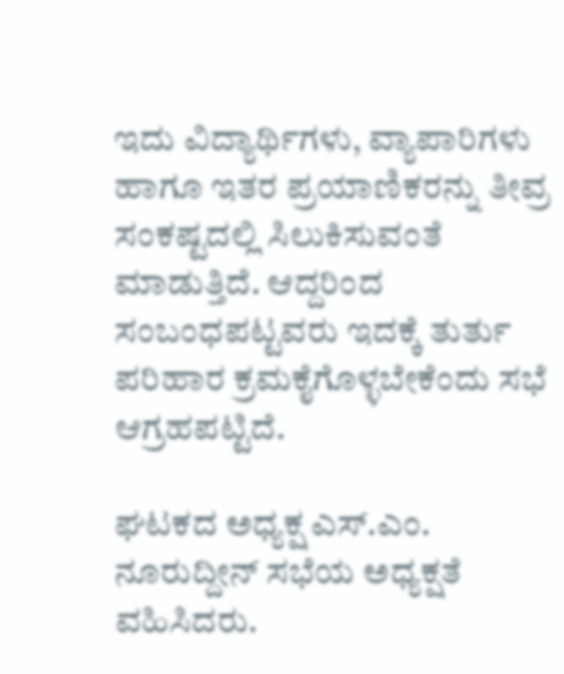ಇದು ವಿದ್ಯಾರ್ಥಿಗಳು, ವ್ಯಾಪಾರಿಗಳು ಹಾಗೂ ಇತರ ಪ್ರಯಾಣಿಕರನ್ನು ತೀವ್ರ ಸಂಕಷ್ಟದಲ್ಲಿ ಸಿಲುಕಿಸುವಂತೆ ಮಾಡುತ್ತಿದೆ. ಆದ್ದರಿಂದ ಸಂಬಂಧಪಟ್ಟವರು ಇದಕ್ಕೆ ತುರ್ತು ಪರಿಹಾರ ಕ್ರಮಕೈಗೊಳ್ಳಬೇಕೆಂದು ಸಭೆ ಆಗ್ರಹಪಟ್ಟಿದೆ.

ಘಟಕದ ಅಧ್ಯಕ್ಷ ಎಸ್.ಎಂ. ನೂರುದ್ದೀನ್ ಸಭೆಯ ಅಧ್ಯಕ್ಷತೆ ವಹಿಸಿದರು.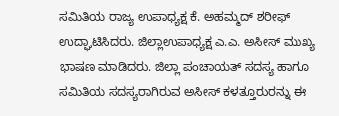ಸಮಿತಿಯ ರಾಜ್ಯ ಉಪಾಧ್ಯಕ್ಷ ಕೆ. ಅಹಮ್ಮದ್ ಶರೀಫ್ ಉದ್ಘಾಟಿಸಿದರು. ಜಿಲ್ಲಾಉಪಾಧ್ಯಕ್ಷ ಎ.ಎ. ಅಸೀಸ್ ಮುಖ್ಯ ಭಾಷಣ ಮಾಡಿದರು. ಜಿಲ್ಲಾ ಪಂಚಾಯತ್ ಸದಸ್ಯ ಹಾಗೂ ಸಮಿತಿಯ ಸದಸ್ಯರಾಗಿರುವ ಅಸೀಸ್ ಕಳತ್ತೂರುರನ್ನು ಈ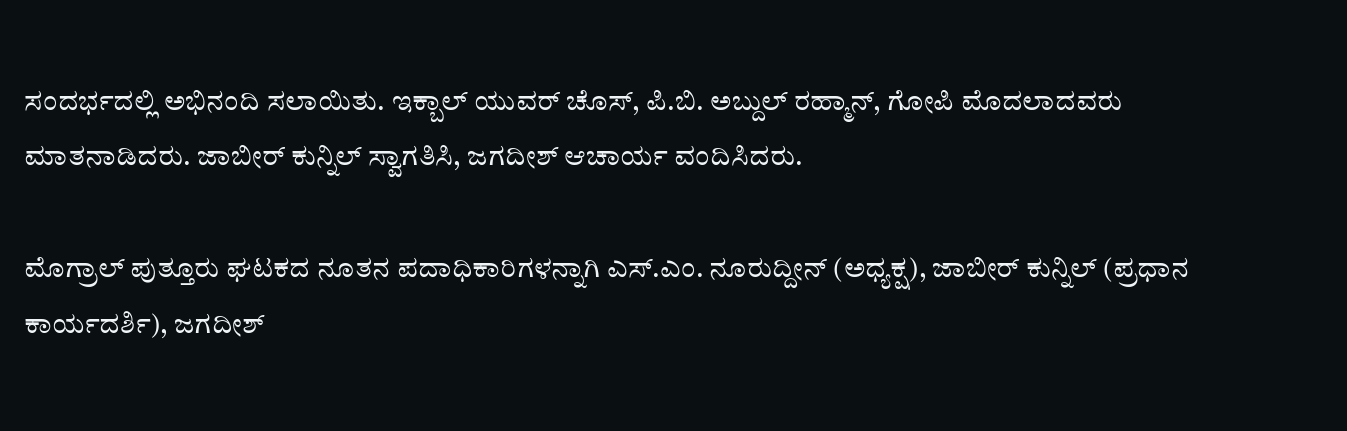ಸಂದರ್ಭದಲ್ಲಿ ಅಭಿನಂದಿ ಸಲಾಯಿತು. ಇಕ್ಬಾಲ್ ಯುವರ್ ಚೊಸ್, ಪಿ.ಬಿ. ಅಬ್ದುಲ್ ರಹ್ಮಾನ್, ಗೋಪಿ ಮೊದಲಾದವರು ಮಾತನಾಡಿದರು. ಜಾಬೀರ್ ಕುನ್ನಿಲ್ ಸ್ವಾಗತಿಸಿ, ಜಗದೀಶ್ ಆಚಾರ್ಯ ವಂದಿಸಿದರು.

ಮೊಗ್ರಾಲ್ ಪುತ್ತೂರು ಘಟಕದ ನೂತನ ಪದಾಧಿಕಾರಿಗಳನ್ನಾಗಿ ಎಸ್.ಎಂ. ನೂರುದ್ದೀನ್ (ಅಧ್ಯಕ್ಷ), ಜಾಬೀರ್ ಕುನ್ನಿಲ್ (ಪ್ರಧಾನ ಕಾರ್ಯದರ್ಶಿ), ಜಗದೀಶ್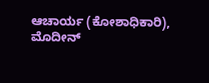ಆಚಾರ್ಯ (ಕೋಶಾಧಿಕಾರಿ), ಮೊದೀನ್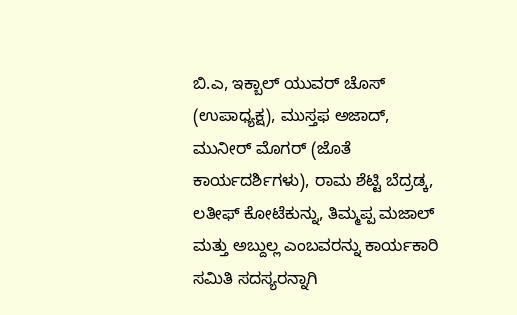ಬಿ.ಎ, ಇಕ್ಬಾಲ್ ಯುವರ್ ಚೊಸ್ (ಉಪಾಧ್ಯಕ್ಷ), ಮುಸ್ತಫ ಅಜಾದ್, ಮುನೀರ್ ಮೊಗರ್ (ಜೊತೆ ಕಾರ್ಯದರ್ಶಿಗಳು), ರಾಮ ಶೆಟ್ಟಿ ಬೆದ್ರಡ್ಕ, ಲತೀಫ್ ಕೋಟೆಕುನ್ನು, ತಿಮ್ಮಪ್ಪ ಮಜಾಲ್ ಮತ್ತು ಅಬ್ದುಲ್ಲ ಎಂಬವರನ್ನು ಕಾರ್ಯಕಾರಿ ಸಮಿತಿ ಸದಸ್ಯರನ್ನಾಗಿ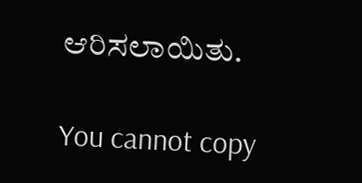ಆರಿಸಲಾಯಿತು.

You cannot copy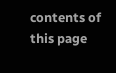contents of this page